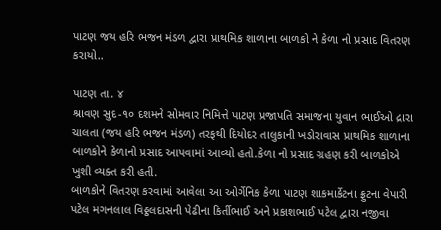પાટણ જય હરિ ભજન મંડળ દ્વારા પ્રાથમિક શાળાના બાળકો ને કેળા નો પ્રસાદ વિતરણ કરાયો..

પાટણ તા. ૪
શ્રાવણ સુદ-૧૦ દશમને સોમવાર નિમિત્તે પાટણ પ્રજાપતિ સમાજના યુવાન ભાઈઓ દ્રારા ચાલતા (જય હરિ ભજન મંડળ) તરફથી દિયોદર તાલુકાની ખડોરાવાસ પ્રાથમિક શાળાના બાળકોને કેળાનો પ્રસાદ આપવામાં આવ્યો હતો.કેળા નો પ્રસાદ ગ્રહણ કરી બાળકોએ ખુશી વ્યક્ત કરી હતી.
બાળકોને વિતરણ કરવામાં આવેલા આ ઓર્ગેનિક કેળા પાટણ શાકમાર્કેટના ફ્રુટના વેપારી પટેલ મગનલાલ વિઠ્ઠલદાસની પેઢીના કિર્તીભાઈ અને પ્રકાશભાઈ પટેલ દ્વારા નજીવા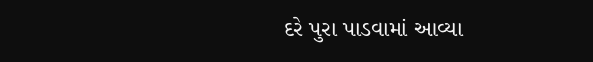દરે પુરા પાડવામાં આવ્યા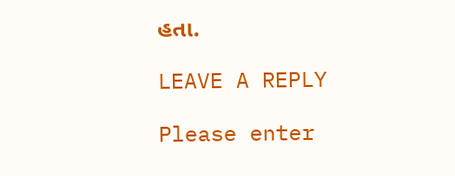હતા.

LEAVE A REPLY

Please enter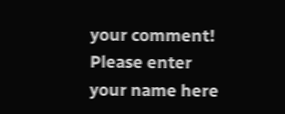your comment!
Please enter your name here